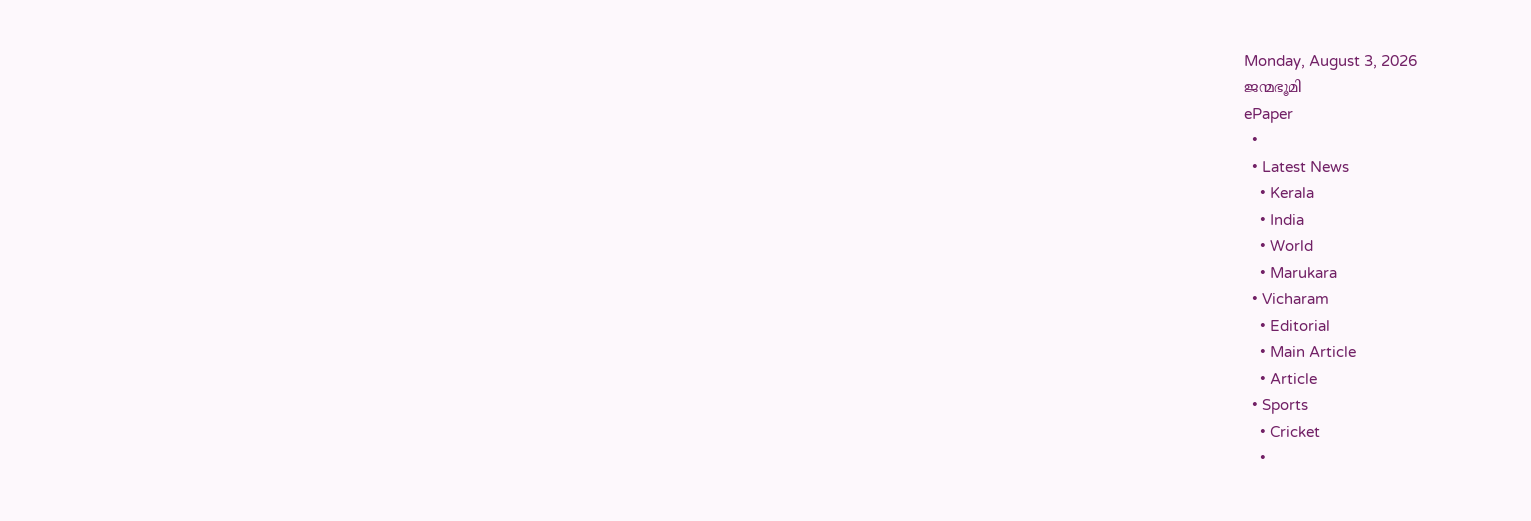Monday, August 3, 2026
ജന്മഭൂമി
ePaper
  •
  • Latest News
    • Kerala
    • India
    • World
    • Marukara
  • Vicharam
    • Editorial
    • Main Article
    • Article
  • Sports
    • Cricket
    •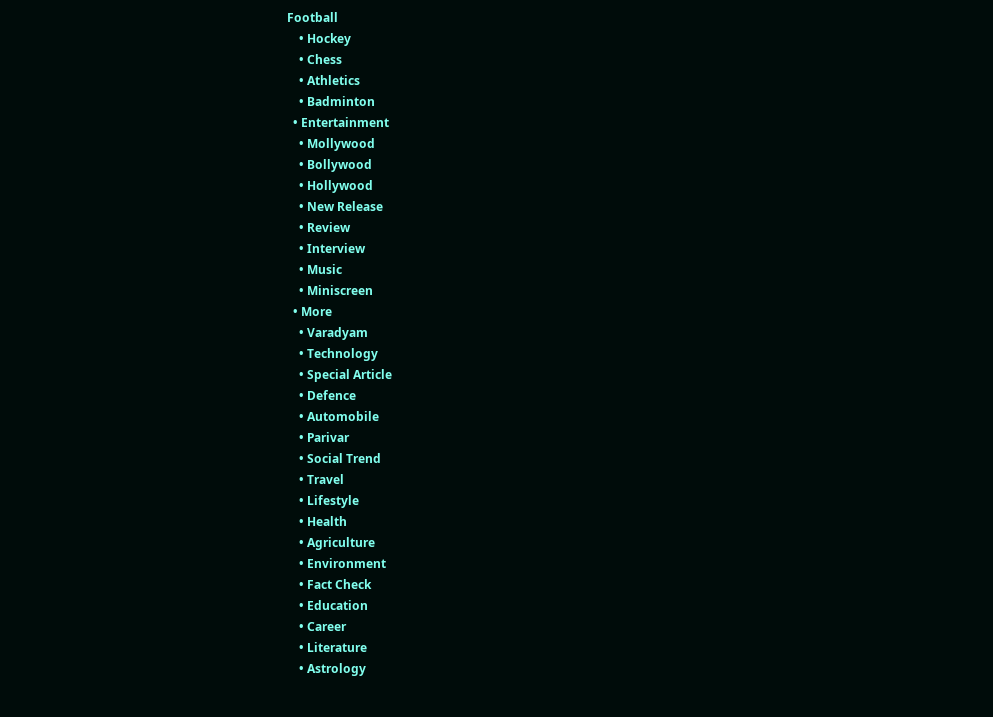Football
    • Hockey
    • Chess
    • Athletics
    • Badminton
  • Entertainment
    • Mollywood
    • Bollywood
    • Hollywood
    • New Release
    • Review
    • Interview
    • Music
    • Miniscreen
  • More
    • Varadyam
    • Technology
    • Special Article
    • Defence
    • Automobile
    • Parivar
    • Social Trend
    • Travel
    • Lifestyle
    • Health
    • Agriculture
    • Environment
    • Fact Check
    • Education
    • Career
    • Literature
    • Astrology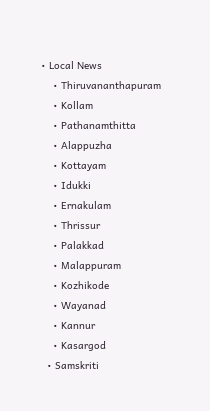• Local News
    • Thiruvananthapuram
    • Kollam
    • Pathanamthitta
    • Alappuzha
    • Kottayam
    • Idukki
    • Ernakulam
    • Thrissur
    • Palakkad
    • Malappuram
    • Kozhikode
    • Wayanad
    • Kannur
    • Kasargod
  • Samskriti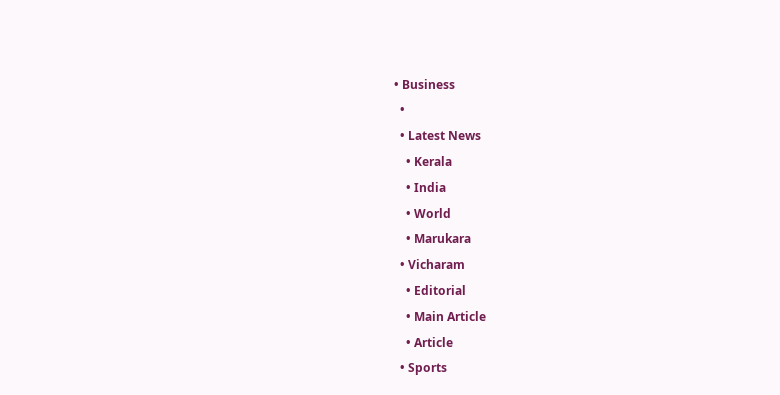• Business
  •
  • Latest News
    • Kerala
    • India
    • World
    • Marukara
  • Vicharam
    • Editorial
    • Main Article
    • Article
  • Sports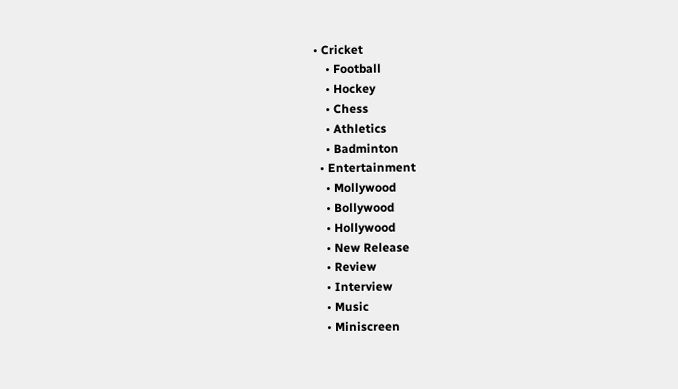• Cricket
    • Football
    • Hockey
    • Chess
    • Athletics
    • Badminton
  • Entertainment
    • Mollywood
    • Bollywood
    • Hollywood
    • New Release
    • Review
    • Interview
    • Music
    • Miniscreen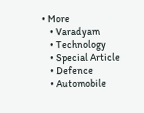• More
    • Varadyam
    • Technology
    • Special Article
    • Defence
    • Automobile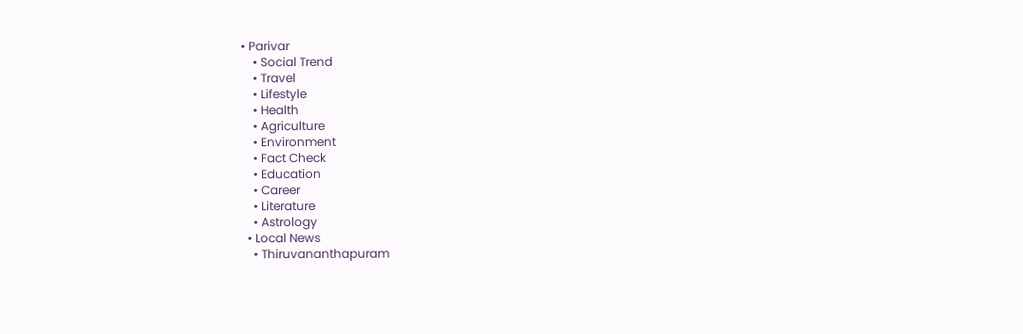• Parivar
    • Social Trend
    • Travel
    • Lifestyle
    • Health
    • Agriculture
    • Environment
    • Fact Check
    • Education
    • Career
    • Literature
    • Astrology
  • Local News
    • Thiruvananthapuram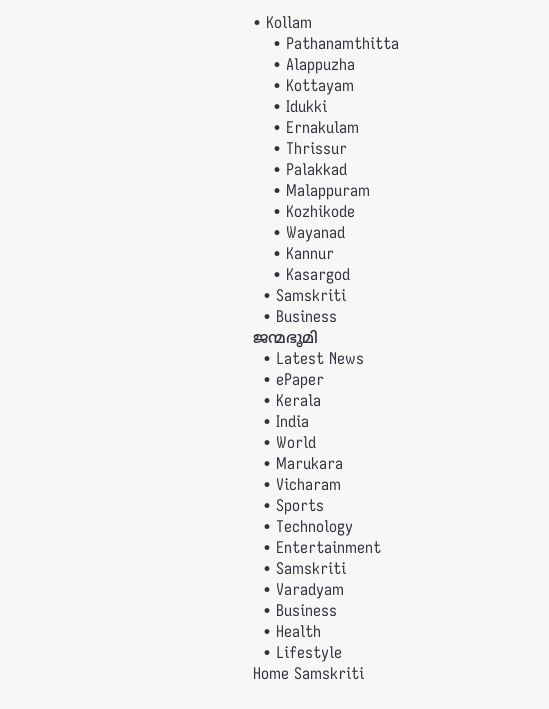• Kollam
    • Pathanamthitta
    • Alappuzha
    • Kottayam
    • Idukki
    • Ernakulam
    • Thrissur
    • Palakkad
    • Malappuram
    • Kozhikode
    • Wayanad
    • Kannur
    • Kasargod
  • Samskriti
  • Business
ജന്മഭൂമി
  • Latest News
  • ePaper
  • Kerala
  • India
  • World
  • Marukara
  • Vicharam
  • Sports
  • Technology
  • Entertainment
  • Samskriti
  • Varadyam
  • Business
  • Health
  • Lifestyle
Home Samskriti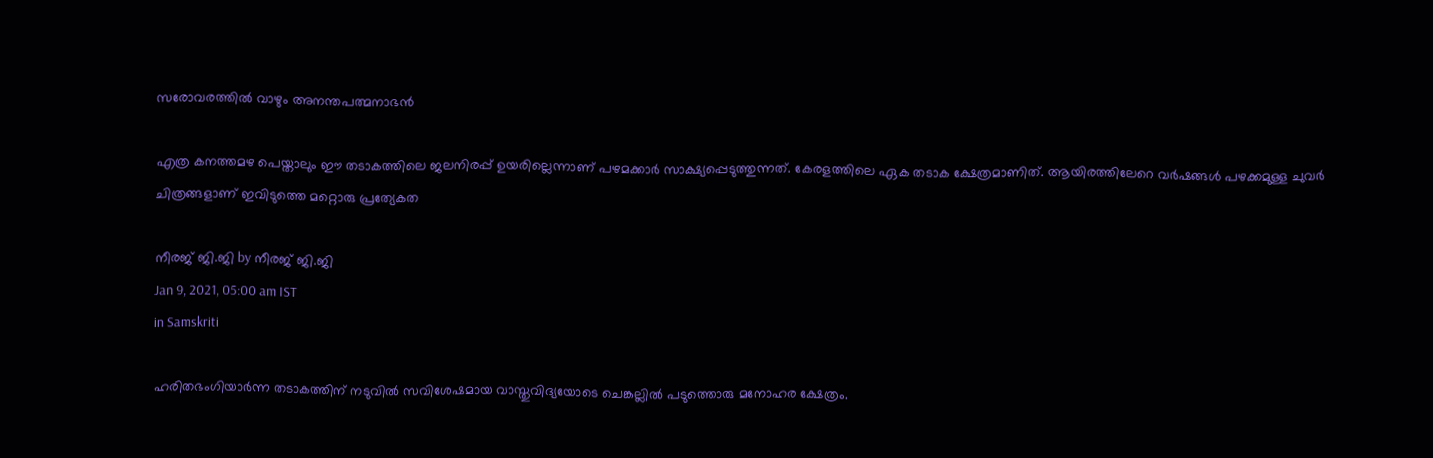സരോവരത്തില്‍ വാഴും അനന്തപത്മനാഭന്‍

എത്ര കനത്തമഴ പെയ്താലും ഈ തടാകത്തിലെ ജലനിരപ്പ് ഉയരില്ലെന്നാണ് പഴമക്കാര്‍ സാക്ഷ്യപ്പെടുത്തുന്നത്. കേരളത്തിലെ ഏക തടാക ക്ഷേത്രമാണിത്. ആയിരത്തിലേറെ വര്‍ഷങ്ങള്‍ പഴക്കമുള്ള ചുവര്‍ ചിത്രങ്ങളാണ് ഇവിടുത്തെ മറ്റൊരു പ്രത്യേകത

നീരജ് ജി.ജി by നീരജ് ജി.ജി
Jan 9, 2021, 05:00 am IST
in Samskriti

ഹരിതഭംഗിയാര്‍ന്ന തടാകത്തിന് നടുവില്‍ സവിശേഷമായ വാസ്തുവിദ്യയോടെ ചെങ്കല്ലില്‍ പടുത്തൊരു മനോഹര ക്ഷേത്രം.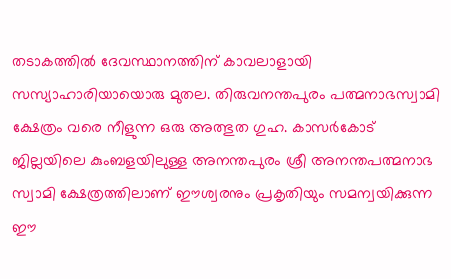തടാകത്തില്‍ ദേവസ്ഥാനത്തിന് കാവലാളായി സസ്യാഹാരിയായൊരു മുതല. തിരുവനന്തപുരം പത്മനാഭസ്വാമി ക്ഷേത്രം വരെ നീളുന്ന ഒരു അത്ഭുത ഗുഹ. കാസര്‍കോട് ജില്ലയിലെ കുംബളയിലുള്ള അനന്തപുരം ശ്രീ അനന്തപത്മനാഭ സ്വാമി ക്ഷേത്രത്തിലാണ് ഈശ്വരനും പ്രകൃതിയും സമന്വയിക്കുന്ന ഈ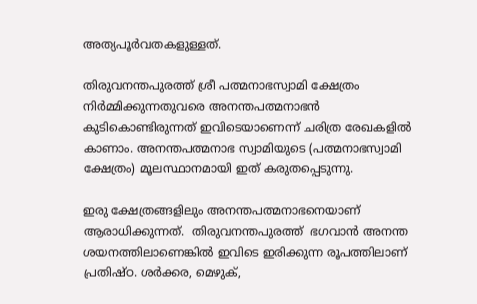അത്യപൂര്‍വതകളുള്ളത്.

തിരുവനന്തപുരത്ത് ശ്രീ പത്മനാഭസ്വാമി ക്ഷേത്രം  നിര്‍മ്മിക്കുന്നതുവരെ അനന്തപത്മനാഭന്‍ കുടികൊണ്ടിരുന്നത് ഇവിടെയാണെന്ന് ചരിത്ര രേഖകളില്‍ കാണാം. അനന്തപത്മനാഭ സ്വാമിയുടെ (പത്മനാഭസ്വാമി ക്ഷേത്രം) മൂലസ്ഥാനമായി ഇത് കരുതപ്പെടുന്നു.

ഇരു ക്ഷേത്രങ്ങളിലും അനന്തപത്മനാഭനെയാണ് ആരാധിക്കുന്നത്.  തിരുവനന്തപുരത്ത്  ഭഗവാന്‍ അനന്ത ശയനത്തിലാണെങ്കില്‍ ഇവിടെ ഇരിക്കുന്ന രൂപത്തിലാണ് പ്രതിഷ്ഠ. ശര്‍ക്കര, മെഴുക്,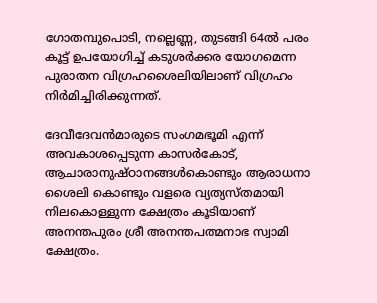ഗോതമ്പുപൊടി, നല്ലെണ്ണ, തുടങ്ങി 64ല്‍ പരം കൂട്ട് ഉപയോഗിച്ച് കടുശര്‍ക്കര യോഗമെന്ന പുരാതന വിഗ്രഹശൈലിയിലാണ് വിഗ്രഹം  നിര്‍മിച്ചിരിക്കുന്നത്.

ദേവീദേവന്‍മാരുടെ സംഗമഭൂമി എന്ന് അവകാശപ്പെടുന്ന കാസര്‍കോട്,  ആചാരാനുഷ്ഠാനങ്ങള്‍കൊണ്ടും ആരാധനാ ശൈലി കൊണ്ടും വളരെ വ്യത്യസ്തമായി നിലകൊള്ളുന്ന ക്ഷേത്രം കൂടിയാണ് അനന്തപുരം ശ്രീ അനന്തപത്മനാഭ സ്വാമി ക്ഷേത്രം.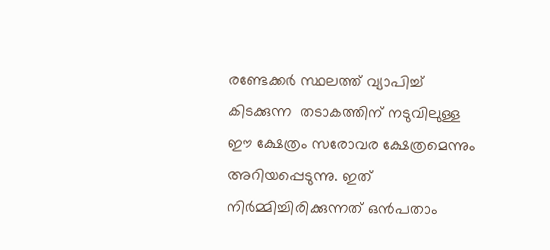രണ്ടേക്കര്‍ സ്ഥലത്ത് വ്യാപിച്ച് കിടക്കുന്ന  തടാകത്തിന് നടുവിലുള്ള  ഈ ക്ഷേത്രം സരോവര ക്ഷേത്രമെന്നും അറിയപ്പെടുന്നു. ഇത്  നിര്‍മ്മിച്ചിരിക്കുന്നത് ഒന്‍പതാം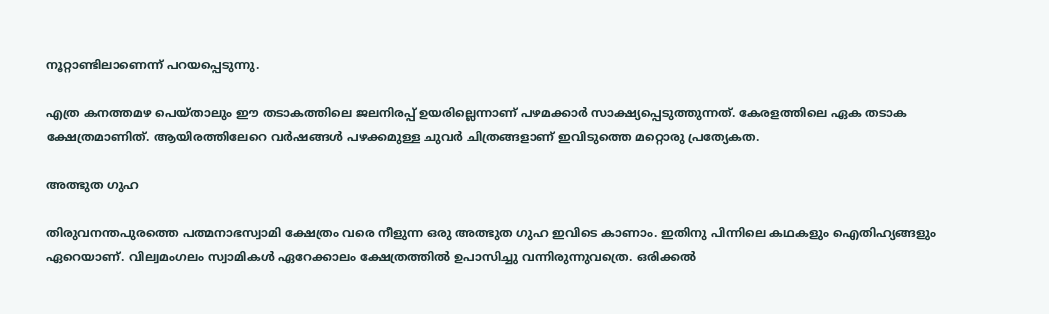നൂറ്റാണ്ടിലാണെന്ന് പറയപ്പെടുന്നു.

എത്ര കനത്തമഴ പെയ്താലും ഈ തടാകത്തിലെ ജലനിരപ്പ് ഉയരില്ലെന്നാണ് പഴമക്കാര്‍ സാക്ഷ്യപ്പെടുത്തുന്നത്. കേരളത്തിലെ ഏക തടാക ക്ഷേത്രമാണിത്. ആയിരത്തിലേറെ വര്‍ഷങ്ങള്‍ പഴക്കമുള്ള ചുവര്‍ ചിത്രങ്ങളാണ് ഇവിടുത്തെ മറ്റൊരു പ്രത്യേകത.

അത്ഭുത ഗുഹ

തിരുവനന്തപുരത്തെ പത്മനാഭസ്വാമി ക്ഷേത്രം വരെ നീളുന്ന ഒരു അത്ഭുത ഗുഹ ഇവിടെ കാണാം. ഇതിനു പിന്നിലെ കഥകളും ഐതിഹ്യങ്ങളും ഏറെയാണ്. വില്വമംഗലം സ്വാമികള്‍ ഏറേക്കാലം ക്ഷേത്രത്തില്‍ ഉപാസിച്ചു വന്നിരുന്നുവത്രെ. ഒരിക്കല്‍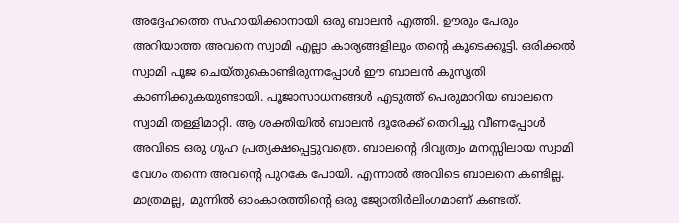അദ്ദേഹത്തെ സഹായിക്കാനായി ഒരു ബാലന്‍ എത്തി. ഊരും പേരും അറിയാത്ത അവനെ സ്വാമി എല്ലാ കാര്യങ്ങളിലും തന്റെ കൂടെക്കൂട്ടി. ഒരിക്കല്‍ സ്വാമി പൂജ ചെയ്തുകൊണ്ടിരുന്നപ്പോള്‍ ഈ ബാലന്‍ കുസൃതി കാണിക്കുകയുണ്ടായി. പൂജാസാധനങ്ങള്‍ എടുത്ത് പെരുമാറിയ ബാലനെ സ്വാമി തള്ളിമാറ്റി. ആ ശക്തിയില്‍ ബാലന്‍ ദൂരേക്ക് തെറിച്ചു വീണപ്പോള്‍ അവിടെ ഒരു ഗുഹ പ്രത്യക്ഷപ്പെട്ടുവത്രെ. ബാലന്റെ ദിവ്യത്വം മനസ്സിലായ സ്വാമി വേഗം തന്നെ അവന്റെ പുറകേ പോയി. എന്നാല്‍ അവിടെ ബാലനെ കണ്ടില്ല. മാത്രമല്ല, മുന്നില്‍ ഓംകാരത്തിന്റെ ഒരു ജ്യോതിര്‍ലിംഗമാണ് കണ്ടത്.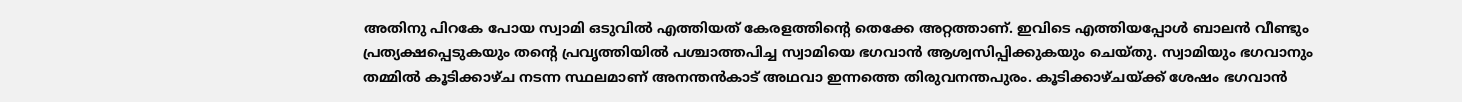അതിനു പിറകേ പോയ സ്വാമി ഒടുവില്‍ എത്തിയത് കേരളത്തിന്റെ തെക്കേ അറ്റത്താണ്. ഇവിടെ എത്തിയപ്പോള്‍ ബാലന്‍ വീണ്ടും പ്രത്യക്ഷപ്പെടുകയും തന്റെ പ്രവൃത്തിയില്‍ പശ്ചാത്തപിച്ച സ്വാമിയെ ഭഗവാന്‍ ആശ്വസിപ്പിക്കുകയും ചെയ്തു. സ്വാമിയും ഭഗവാനും തമ്മില്‍ കൂടിക്കാഴ്ച നടന്ന സ്ഥലമാണ് അനന്തന്‍കാട് അഥവാ ഇന്നത്തെ തിരുവനന്തപുരം. കൂടിക്കാഴ്ചയ്‌ക്ക് ശേഷം ഭഗവാന്‍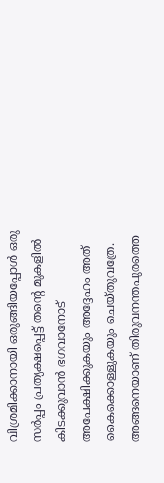വിശ്രമിക്കാനായി ഒരുങ്ങിയപ്പോള്‍ ഒരു സര്‍പ്പം പ്രത്യക്ഷപ്പെട്ട് തന്റെ മുകളില്‍ കിടക്കുവാന്‍ ഭഗവാനോട് അപേക്ഷിക്കുകയും അദ്ദേഹം അത് കൈക്കൊള്ളുകയും ചെയ്തുവത്രേ. അങ്ങനെയാണ് തിരുവനന്തപുരത്തെ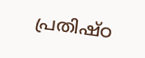പ്രതിഷ്ഠ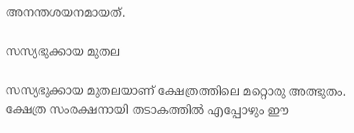അനന്തശയനമായത്.

സസ്യഭുക്കായ മുതല

സസ്യഭുക്കായ മുതലയാണ് ക്ഷേത്രത്തിലെ മറ്റൊരു അത്ഭുതം. ക്ഷേത്ര സംരക്ഷനായി തടാകത്തില്‍ എപ്പോഴും ഈ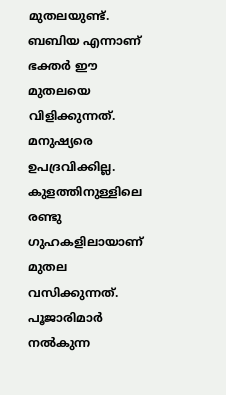മുതലയുണ്ട്. ബബിയ എന്നാണ് ഭക്തര്‍ ഈ മുതലയെ വിളിക്കുന്നത്. മനുഷ്യരെ ഉപദ്രവിക്കില്ല. കുളത്തിനുള്ളിലെ രണ്ടു ഗുഹകളിലായാണ് മുതല വസിക്കുന്നത്. പൂജാരിമാര്‍ നല്‍കുന്ന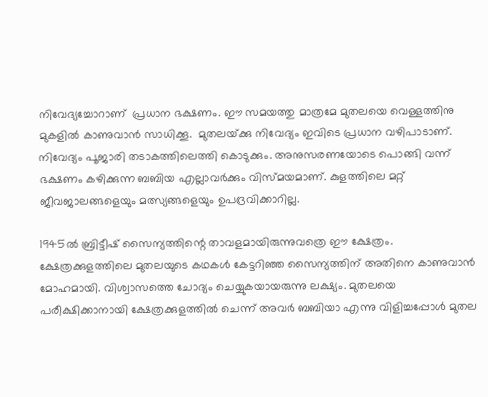നിവേദ്യച്ചോറാണ്  പ്രധാന ഭക്ഷണം. ഈ സമയത്തു മാത്രമേ മുതലയെ വെള്ളത്തിനു മുകളില്‍ കാണുവാന്‍ സാധിക്കൂ.  മുതലയ്‌ക്കു നിവേദ്യം ഇവിടെ പ്രധാന വഴിപാടാണ്. നിവേദ്യം പൂജാരി തടാകത്തിലെത്തി കൊടുക്കും. അനുസരണയോടെ പൊങ്ങി വന്ന് ഭക്ഷണം കഴിക്കുന്ന ബബിയ എല്ലാവര്‍ക്കും വിസ്മയമാണ്. കുളത്തിലെ മറ്റ് ജീവജാലങ്ങളെയും മത്സ്യങ്ങളെയും ഉപദ്രവിക്കാറില്ല.

1945ല്‍ ബ്രിട്ടീഷ് സൈന്യത്തിന്റെ താവളമായിരുന്നുവത്രെ ഈ ക്ഷേത്രം. ക്ഷേത്രക്കുളത്തിലെ മുതലയുടെ കഥകള്‍ കേട്ടറിഞ്ഞ സൈന്യത്തിന് അതിനെ കാണുവാന്‍ മോഹമായി. വിശ്വാസത്തെ ചോദ്യം ചെയ്യുകയായരുന്നു ലക്ഷ്യം. മുതലയെ പരീക്ഷിക്കാനായി ക്ഷേത്രക്കുളത്തില്‍ ചെന്ന് അവര്‍ ബബിയാ എന്നു വിളിച്ചപ്പോള്‍ മുതല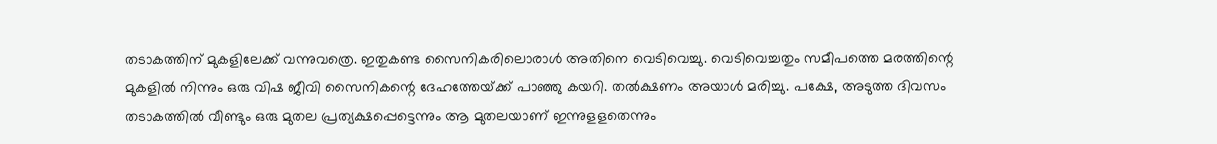തടാകത്തിന് മുകളിലേക്ക് വന്നുവത്രെ. ഇതുകണ്ട സൈനികരിലൊരാള്‍ അതിനെ വെടിവെച്ചു. വെടിവെച്ചതും സമീപത്തെ മരത്തിന്റെ മുകളില്‍ നിന്നും ഒരു വിഷ ജീവി സൈനികന്റെ ദേഹത്തേയ്‌ക്ക് പാഞ്ഞു കയറി. തല്‍ക്ഷണം അയാള്‍ മരിച്ചു. പക്ഷേ, അടുത്ത ദിവസം തടാകത്തില്‍ വീണ്ടും ഒരു മുതല പ്രത്യക്ഷപ്പെട്ടെന്നും ആ മുതലയാണ് ഇന്നുളളതെന്നും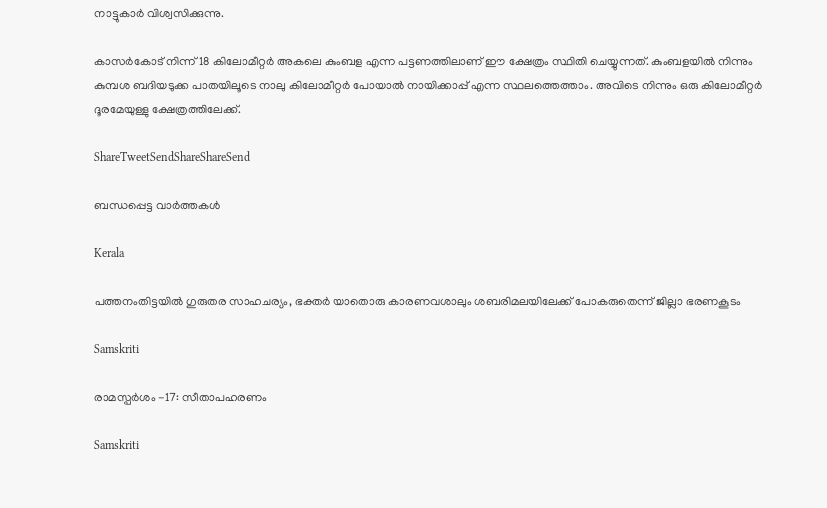നാട്ടുകാര്‍ വിശ്വസിക്കുന്നു.

കാസര്‍കോട് നിന്ന് 18 കിലോമീറ്റര്‍ അകലെ കുംബള എന്ന പട്ടണത്തിലാണ് ഈ ക്ഷേത്രം സ്ഥിതി ചെയ്യുന്നത്. കുംബളയില്‍ നിന്നും കുമ്പശ ബദിയടുക്ക പാതയിലൂടെ നാലു കിലോമീറ്റര്‍ പോയാല്‍ നായിക്കാപ്പ് എന്ന സ്ഥലത്തെത്താം. അവിടെ നിന്നും ഒരു കിലോമീറ്റര്‍ ദൂരമേയുള്ളു ക്ഷേത്രത്തിലേക്ക്.

ShareTweetSendShareShareSend

ബന്ധപ്പെട്ട വാര്‍ത്തകള്‍

Kerala

പത്തനംതിട്ടയിൽ ഗുരുതര സാഹചര്യം, ഭക്തർ യാതൊരു കാരണവശാലും ശബരിമലയിലേക്ക് പോകരുതെന്ന് ജില്ലാ ഭരണകൂടം

Samskriti

രാമസ്പര്‍ശം -17: സീതാപഹരണം

Samskriti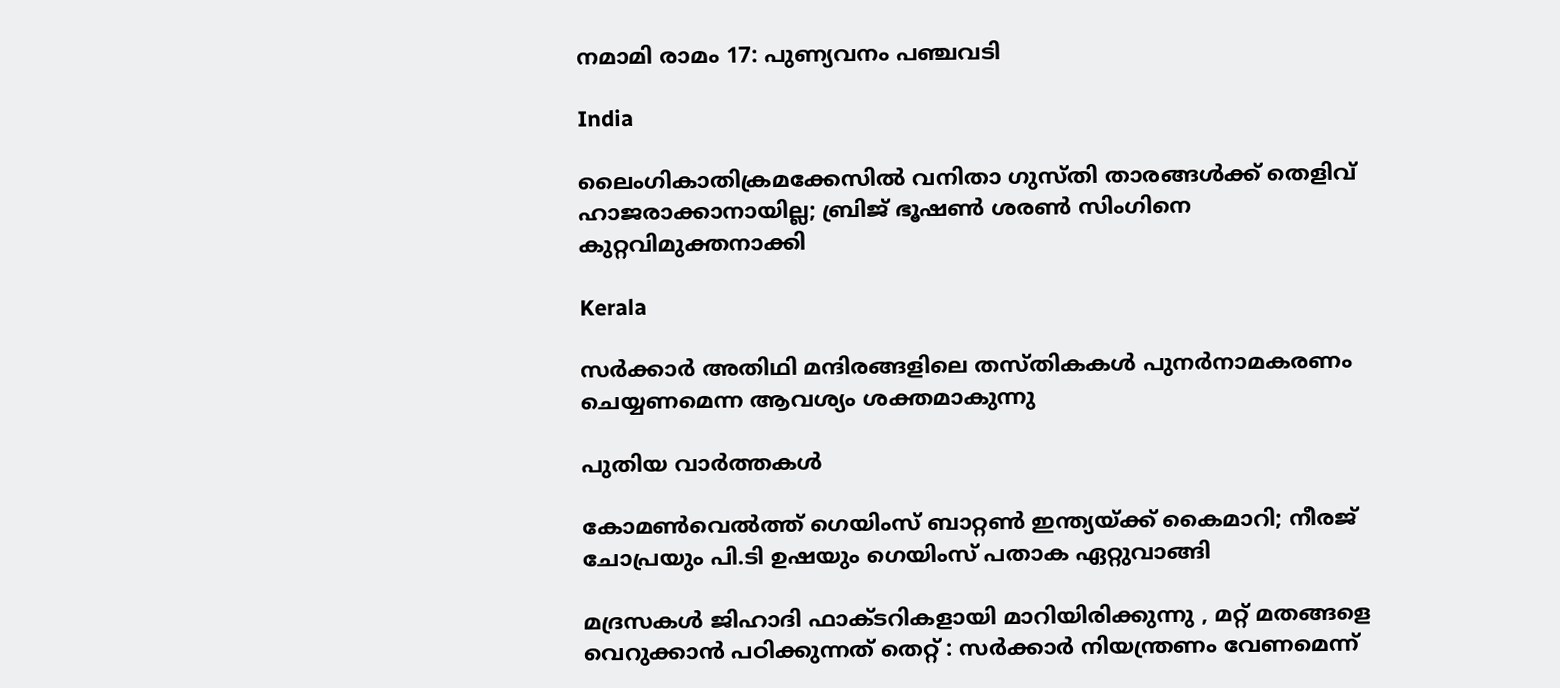നമാമി രാമം 17: പുണ്യവനം പഞ്ചവടി

India

ലൈംഗികാതിക്രമക്കേസിൽ വനിതാ ഗുസ്തി താരങ്ങൾക്ക് തെളിവ് ഹാജരാക്കാനായില്ല; ബ്രിജ് ഭൂഷൺ ശരൺ സിംഗിനെ കുറ്റവിമുക്തനാക്കി

Kerala

സര്‍ക്കാര്‍ അതിഥി മന്ദിരങ്ങളിലെ തസ്തികകള്‍ പുനര്‍നാമകരണം ചെയ്യണമെന്ന ആവശ്യം ശക്തമാകുന്നു

പുതിയ വാര്‍ത്തകള്‍

കോമൺവെൽത്ത് ഗെയിംസ് ബാറ്റൺ ഇന്ത്യയ്‌ക്ക് കൈമാറി; നീരജ് ചോപ്രയും പി.ടി ഉഷയും ഗെയിംസ് പതാക ഏറ്റുവാങ്ങി

മദ്രസകൾ ജിഹാദി ഫാക്ടറികളായി മാറിയിരിക്കുന്നു , മറ്റ് മതങ്ങളെ വെറുക്കാൻ പഠിക്കുന്നത് തെറ്റ് : സർക്കാർ നിയന്ത്രണം വേണമെന്ന്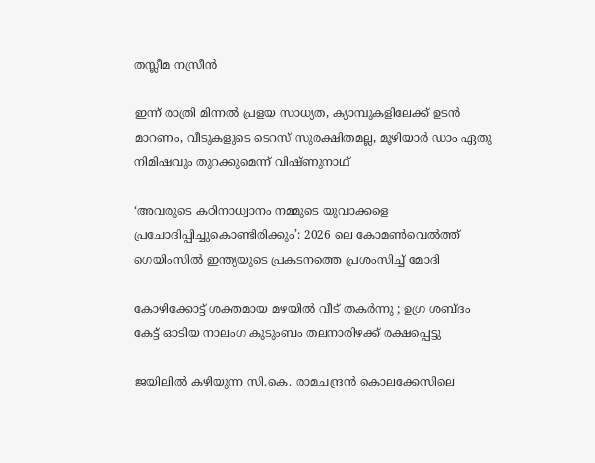തസ്ലീമ നസ്രീൻ

ഇന്ന് രാത്രി മിന്നൽ പ്രളയ സാധ്യത, ക്യാമ്പുകളിലേക്ക് ഉടൻ മാറണം, വീടുകളുടെ ടെറസ് സുരക്ഷിതമല്ല, മൂഴിയാർ ഡാം ഏതു നിമിഷവും തുറക്കുമെന്ന് വിഷ്ണുനാഥ്‌

‘അവരുടെ കഠിനാധ്വാനം നമ്മുടെ യുവാക്കളെ പ്രചോദിപ്പിച്ചുകൊണ്ടിരിക്കും’: 2026 ലെ കോമൺവെൽത്ത് ഗെയിംസിൽ ഇന്ത്യയുടെ പ്രകടനത്തെ പ്രശംസിച്ച് മോദി

കോഴിക്കോട്ട് ശക്തമായ മഴയിൽ വീട് തകർന്നു ; ഉഗ്ര ശബ്ദം കേട്ട് ഓടിയ നാലംഗ കുടുംബം തലനാരിഴക്ക് രക്ഷപ്പെട്ടു

ജയിലിൽ കഴിയുന്ന സി.കെ. രാമചന്ദ്രൻ കൊലക്കേസിലെ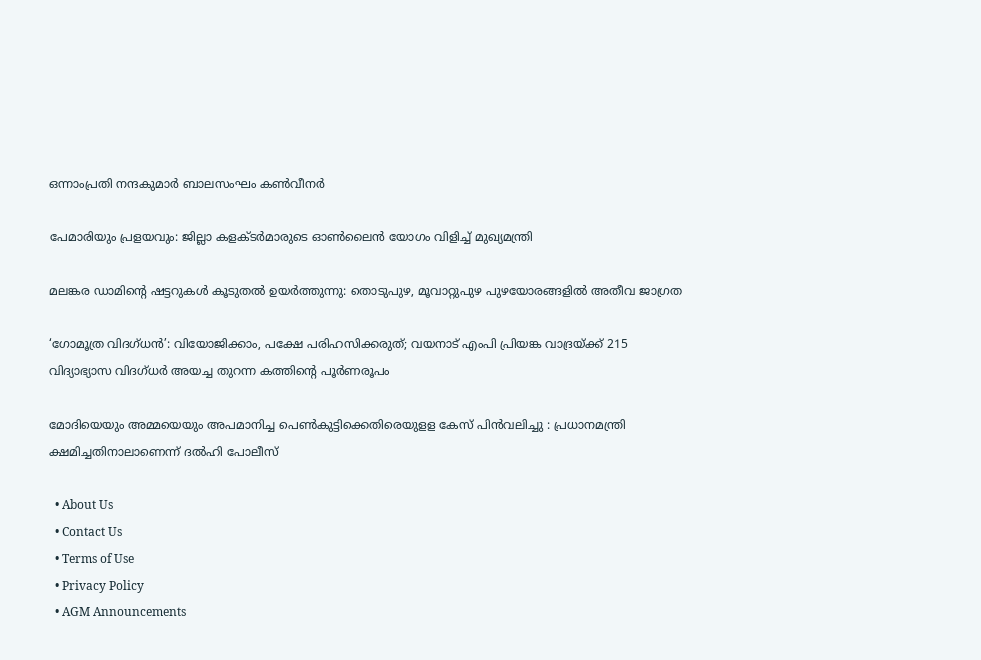ഒന്നാംപ്രതി നന്ദകുമാർ ബാലസംഘം കൺവീനർ

പേമാരിയും പ്രളയവും: ജില്ലാ കളക്ടര്‍മാരുടെ ഓണ്‍ലൈന്‍ യോഗം വിളിച്ച് മുഖ്യമന്ത്രി

മലങ്കര ഡാമിന്റെ ഷട്ടറുകൾ കൂടുതൽ ഉയർത്തുന്നു: തൊടുപുഴ, മൂവാറ്റുപുഴ പുഴയോരങ്ങളിൽ അതീവ ജാഗ്രത

‘ഗോമൂത്ര വിദഗ്ധന്‍’: വിയോജിക്കാം, പക്ഷേ പരിഹസിക്കരുത്; വയനാട് എംപി പ്രിയങ്ക വാദ്രയ്‌ക്ക് 215 വിദ്യാഭ്യാസ വിദഗ്ധര്‍ അയച്ച തുറന്ന കത്തിന്റെ പൂര്‍ണരൂപം

മോദിയെയും അമ്മയെയും അപമാനിച്ച പെൺകുട്ടിക്കെതിരെയുളള കേസ് പിൻവലിച്ചു : പ്രധാനമന്ത്രി ക്ഷമിച്ചതിനാലാണെന്ന് ദൽഹി പോലീസ്

  • About Us
  • Contact Us
  • Terms of Use
  • Privacy Policy
  • AGM Announcements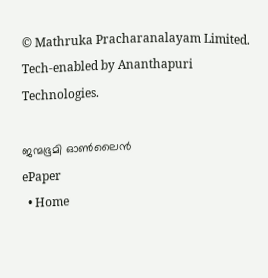© Mathruka Pracharanalayam Limited.
Tech-enabled by Ananthapuri Technologies.

ജന്മഭൂമി ഓണ്‍ലൈന്‍
ePaper
  • Home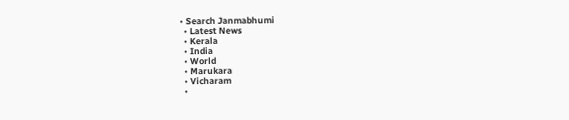• Search Janmabhumi
  • Latest News
  • Kerala
  • India
  • World
  • Marukara
  • Vicharam
  •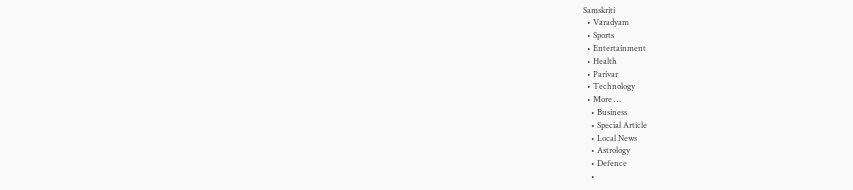Samskriti
  • Varadyam
  • Sports
  • Entertainment
  • Health
  • Parivar
  • Technology
  • More …
    • Business
    • Special Article
    • Local News
    • Astrology
    • Defence
    •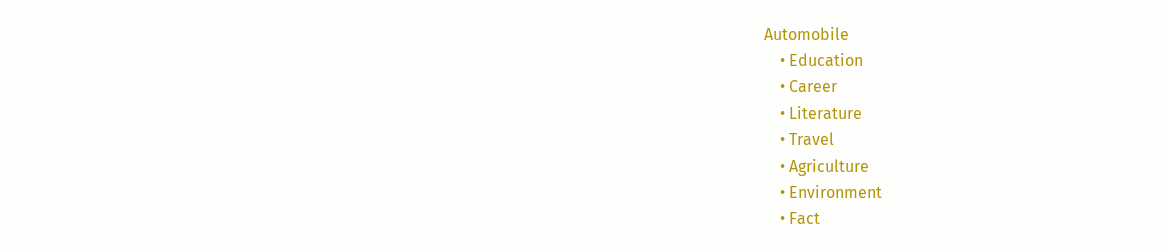Automobile
    • Education
    • Career
    • Literature
    • Travel
    • Agriculture
    • Environment
    • Fact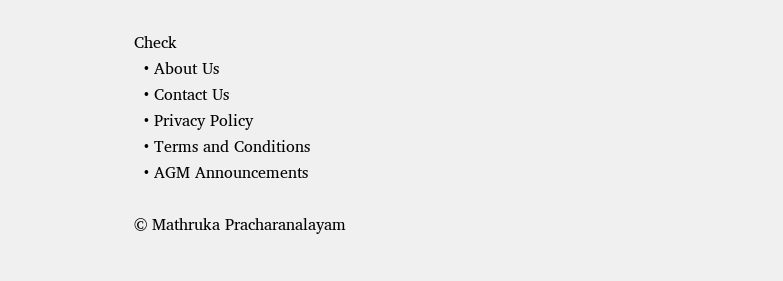Check
  • About Us
  • Contact Us
  • Privacy Policy
  • Terms and Conditions
  • AGM Announcements

© Mathruka Pracharanalayam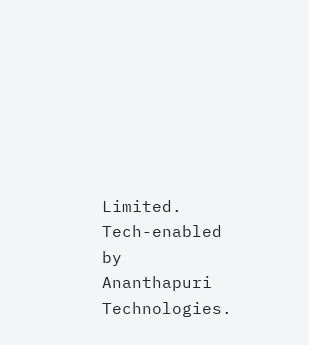Limited.
Tech-enabled by Ananthapuri Technologies.